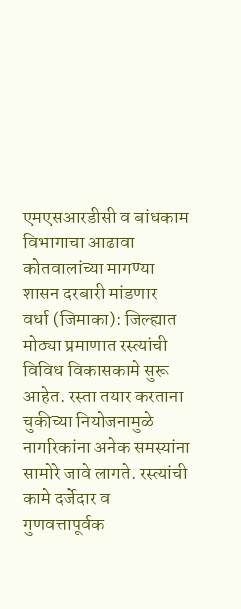एमएसआरडीसी व बांधकाम विभागाचा आढावा
कोतवालांच्या मागण्या शासन दरबारी मांडणार
वर्धा (जिमाका): जिल्ह्यात मोठ्या प्रमाणात रस्त्यांची विविध विकासकामे सुरू आहेत. रस्ता तयार करताना चुकीच्या नियोजनामुळे नागरिकांना अनेक समस्यांना सामोरे जावे लागते. रस्त्यांची कामे दर्जेदार व गुणवत्तापूर्वक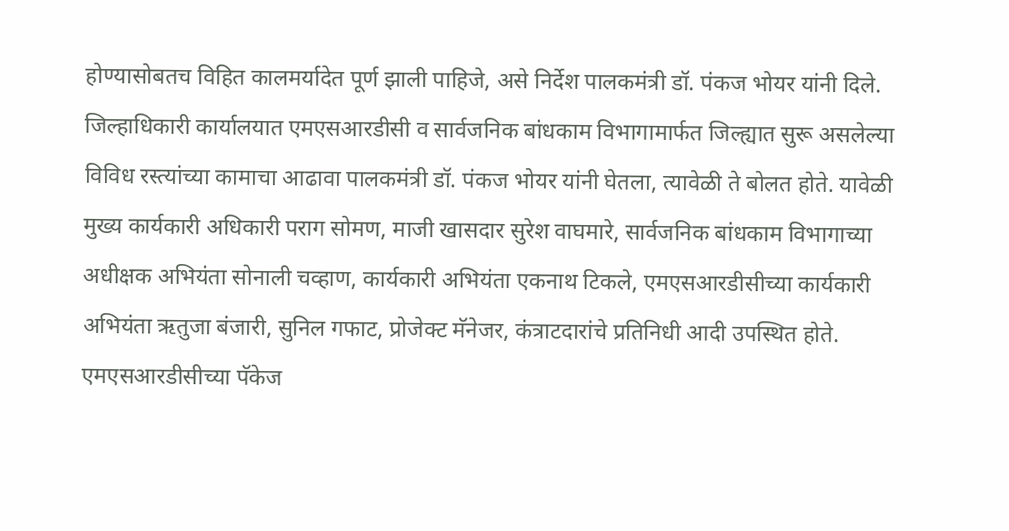होण्यासोबतच विहित कालमर्यादेत पूर्ण झाली पाहिजे, असे निर्देश पालकमंत्री डॉ. पंकज भोयर यांनी दिले.
जिल्हाधिकारी कार्यालयात एमएसआरडीसी व सार्वजनिक बांधकाम विभागामार्फत जिल्ह्यात सुरू असलेल्या विविध रस्त्यांच्या कामाचा आढावा पालकमंत्री डॉ. पंकज भोयर यांनी घेतला, त्यावेळी ते बोलत होते. यावेळी मुख्य कार्यकारी अधिकारी पराग सोमण, माजी खासदार सुरेश वाघमारे, सार्वजनिक बांधकाम विभागाच्या अधीक्षक अभियंता सोनाली चव्हाण, कार्यकारी अभियंता एकनाथ टिकले, एमएसआरडीसीच्या कार्यकारी अभियंता ऋतुजा बंजारी, सुनिल गफाट, प्रोजेक्ट मॅनेजर, कंत्राटदारांचे प्रतिनिधी आदी उपस्थित होते.
एमएसआरडीसीच्या पॅकेज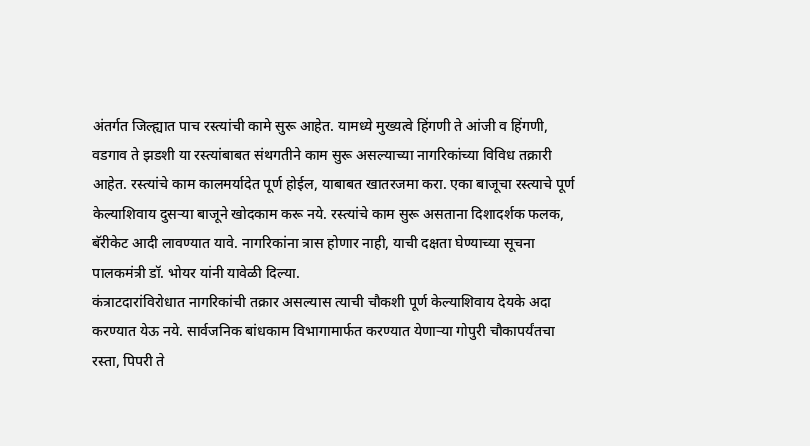अंतर्गत जिल्ह्यात पाच रस्त्यांची कामे सुरू आहेत. यामध्ये मुख्यत्वे हिंगणी ते आंजी व हिंगणी, वडगाव ते झडशी या रस्त्यांबाबत संथगतीने काम सुरू असल्याच्या नागरिकांच्या विविध तक्रारी आहेत. रस्त्यांचे काम कालमर्यादेत पूर्ण होईल, याबाबत खातरजमा करा. एका बाजूचा रस्त्याचे पूर्ण केल्याशिवाय दुसऱ्या बाजूने खोदकाम करू नये. रस्त्यांचे काम सुरू असताना दिशादर्शक फलक, बॅरीकेट आदी लावण्यात यावे. नागरिकांना त्रास होणार नाही, याची दक्षता घेण्याच्या सूचना पालकमंत्री डॉ. भोयर यांनी यावेळी दिल्या.
कंत्राटदारांविरोधात नागरिकांची तक्रार असल्यास त्याची चौकशी पूर्ण केल्याशिवाय देयके अदा करण्यात येऊ नये. सार्वजनिक बांधकाम विभागामार्फत करण्यात येणाऱ्या गोपुरी चौकापर्यंतचा रस्ता, पिपरी ते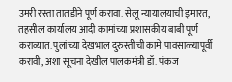उमरी रस्ता तातडीने पूर्ण करावा. सेलू न्यायालयाची इमारत, तहसील कार्यालय आदी कामांच्या प्रशासकीय बाबी पूर्ण कराव्यात. पुलांच्या देखभाल दुरुस्तीची कामे पावसाळ्यापूर्वी करावी, अशा सूचना देखील पालकमंत्री डॉ. पंकज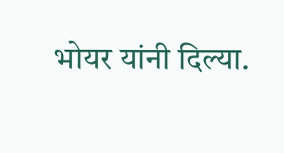भोयर यांनी दिल्या.